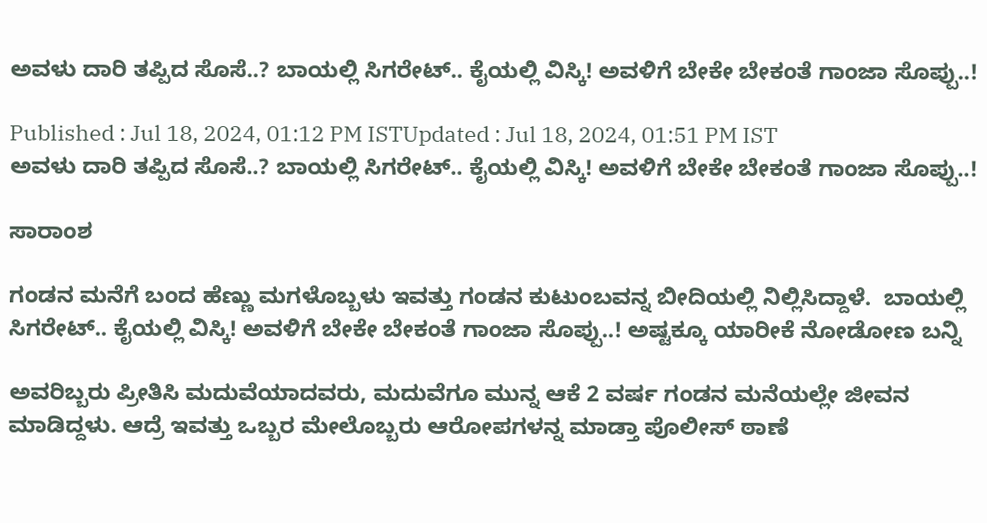ಅವಳು ದಾರಿ ತಪ್ಪಿದ ಸೊಸೆ..? ಬಾಯಲ್ಲಿ ಸಿಗರೇಟ್.. ಕೈಯಲ್ಲಿ ವಿಸ್ಕಿ! ಅವಳಿಗೆ ಬೇಕೇ ಬೇಕಂತೆ ಗಾಂಜಾ ಸೊಪ್ಪು..!

Published : Jul 18, 2024, 01:12 PM ISTUpdated : Jul 18, 2024, 01:51 PM IST
ಅವಳು ದಾರಿ ತಪ್ಪಿದ ಸೊಸೆ..? ಬಾಯಲ್ಲಿ ಸಿಗರೇಟ್.. ಕೈಯಲ್ಲಿ ವಿಸ್ಕಿ! ಅವಳಿಗೆ ಬೇಕೇ ಬೇಕಂತೆ ಗಾಂಜಾ ಸೊಪ್ಪು..!

ಸಾರಾಂಶ

ಗಂಡನ ಮನೆಗೆ ಬಂದ ಹೆಣ್ಣು ಮಗಳೊಬ್ಬಳು ಇವತ್ತು ಗಂಡನ ಕುಟುಂಬವನ್ನ ಬೀದಿಯಲ್ಲಿ ನಿಲ್ಲಿಸಿದ್ದಾಳೆ.  ಬಾಯಲ್ಲಿ ಸಿಗರೇಟ್.. ಕೈಯಲ್ಲಿ ವಿಸ್ಕಿ! ಅವಳಿಗೆ ಬೇಕೇ ಬೇಕಂತೆ ಗಾಂಜಾ ಸೊಪ್ಪು..! ಅಷ್ಟಕ್ಕೂ ಯಾರೀಕೆ ನೋಡೋಣ ಬನ್ನಿ

ಅವರಿಬ್ಬರು ಪ್ರೀತಿಸಿ ಮದುವೆಯಾದವರು, ಮದುವೆಗೂ ಮುನ್ನ ಆಕೆ 2 ವರ್ಷ ಗಂಡನ ಮನೆಯಲ್ಲೇ ಜೀವನ ಮಾಡಿದ್ದಳು. ಆದ್ರೆ ಇವತ್ತು ಒಬ್ಬರ ಮೇಲೊಬ್ಬರು ಆರೋಪಗಳನ್ನ ಮಾಡ್ತಾ ಪೊಲೀಸ್ ಠಾಣೆ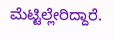ಮೆಟ್ಟಿಲ್ಲೇರಿದ್ದಾರೆ.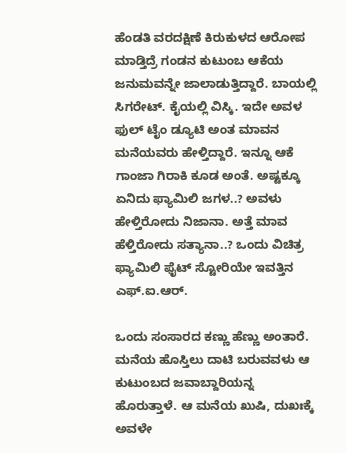ಹೆಂಡತಿ ವರದಕ್ಷಿಣೆ ಕಿರುಕುಳದ ಆರೋಪ ಮಾಡ್ತಿದ್ರೆ ಗಂಡನ ಕುಟುಂಬ ಆಕೆಯ ಜನುಮವನ್ನೇ ಜಾಲಾಡುತ್ತಿದ್ದಾರೆ. ಬಾಯಲ್ಲಿ ಸಿಗರೇಟ್. ಕೈಯಲ್ಲಿ ವಿಸ್ಕಿ. ಇದೇ ಅವಳ ಫುಲ್ ಟೈಂ ಡ್ಯೂಟಿ ಅಂತ ಮಾವನ ಮನೆಯವರು ಹೇಳ್ತಿದ್ದಾರೆ. ಇನ್ನೂ ಆಕೆ ಗಾಂಜಾ ಗಿರಾಕಿ ಕೂಡ ಅಂತೆ. ಅಷ್ಟಕ್ಕೂ ಏನಿದು ಫ್ಯಾಮಿಲಿ ಜಗಳ..? ಅವಳು ಹೇಳ್ತಿರೋದು ನಿಜಾನಾ. ಅತ್ತೆ ಮಾವ ಹೆಳ್ತಿರೋದು ಸತ್ಯಾನಾ..? ಒಂದು ವಿಚಿತ್ರ ಫ್ಯಾಮಿಲಿ ಫೈಟ್ ಸ್ಟೋರಿಯೇ ಇವತ್ತಿನ ಎಫ್.ಐ.ಆರ್.

ಒಂದು ಸಂಸಾರದ ಕಣ್ಣು ಹೆಣ್ಣು ಅಂತಾರೆ. ಮನೆಯ ಹೊಸ್ತಿಲು ದಾಟಿ ಬರುವವಳು ಆ ಕುಟುಂಬದ ಜವಾಬ್ದಾರಿಯನ್ನ ಹೊರುತ್ತಾಳೆ. ಆ ಮನೆಯ ಖುಷಿ, ದುಖಃಕ್ಕೆ ಅವಳೇ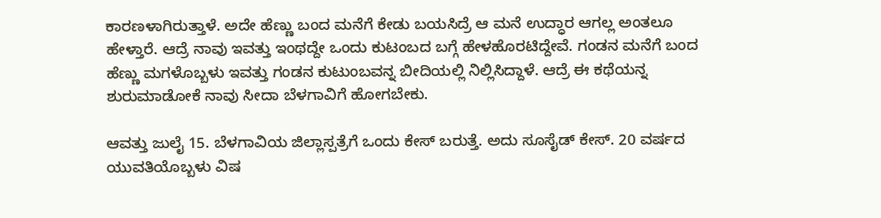ಕಾರಣಳಾಗಿರುತ್ತಾಳೆ. ಅದೇ ಹೆಣ್ಣು ಬಂದ ಮನೆಗೆ ಕೇಡು ಬಯಸಿದ್ರೆ ಆ ಮನೆ ಉದ್ಧಾರ ಆಗಲ್ಲ ಅಂತಲೂ ಹೇಳ್ತಾರೆ. ಆದ್ರೆ ನಾವು ಇವತ್ತು ಇಂಥದ್ದೇ ಒಂದು ಕುಟಂಬದ ಬಗ್ಗೆ ಹೇಳಹೊರಟಿದ್ದೇವೆ. ಗಂಡನ ಮನೆಗೆ ಬಂದ ಹೆಣ್ಣು ಮಗಳೊಬ್ಬಳು ಇವತ್ತು ಗಂಡನ ಕುಟುಂಬವನ್ನ ಬೀದಿಯಲ್ಲಿ ನಿಲ್ಲಿಸಿದ್ದಾಳೆ. ಆದ್ರೆ ಈ ಕಥೆಯನ್ನ ಶುರುಮಾಡೋಕೆ ನಾವು ಸೀದಾ ಬೆಳಗಾವಿಗೆ ಹೋಗಬೇಕು.

ಆವತ್ತು ಜುಲೈ 15. ಬೆಳಗಾವಿಯ ಜಿಲ್ಲಾಸ್ಪತ್ರೆಗೆ ಒಂದು ಕೇಸ್ ಬರುತ್ತೆ. ಅದು ಸೂಸೈಡ್ ಕೇಸ್. 20 ವರ್ಷದ ಯುವತಿಯೊಬ್ಬಳು ವಿಷ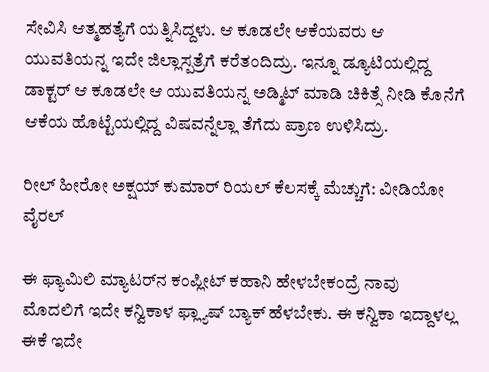ಸೇವಿಸಿ ಆತ್ಮಹತ್ಯೆಗೆ ಯತ್ನಿಸಿದ್ದಳು. ಆ ಕೂಡಲೇ ಆಕೆಯವರು ಆ ಯುವತಿಯನ್ನ ಇದೇ ಜಿಲ್ಲಾಸ್ಪತ್ರೆಗೆ ಕರೆತಂದಿದ್ರು. ಇನ್ನೂ ಡ್ಯೂಟಿಯಲ್ಲಿದ್ದ ಡಾಕ್ಟರ್ ಆ ಕೂಡಲೇ ಆ ಯುವತಿಯನ್ನ ಅಡ್ಮಿಟ್ ಮಾಡಿ ಚಿಕಿತ್ಸೆ ನೀಡಿ ಕೊನೆಗೆ ಆಕೆಯ ಹೊಟ್ಟೆಯಲ್ಲಿದ್ದ ವಿಷವನ್ನೆಲ್ಲಾ ತೆಗೆದು ಪ್ರಾಣ ಉಳಿಸಿದ್ರು.

ರೀಲ್ ಹೀರೋ ಅಕ್ಷಯ್ ಕುಮಾರ್ ರಿಯಲ್ ಕೆಲಸಕ್ಕೆ ಮೆಚ್ಚುಗೆ: ವೀಡಿಯೋ ವೈರಲ್

ಈ ಫ್ಯಾಮಿಲಿ ಮ್ಯಾಟರ್‌ನ ಕಂಪ್ಲೀಟ್ ಕಹಾನಿ ಹೇಳಬೇಕಂದ್ರೆ ನಾವು ಮೊದಲಿಗೆ ಇದೇ ಕನ್ವಿಕಾಳ ಫ್ಲ್ಯಾಷ್ ಬ್ಯಾಕ್ ಹೆಳಬೇಕು. ಈ ಕನ್ವಿಕಾ ಇದ್ದಾಳಲ್ಲ ಈಕೆ ಇದೇ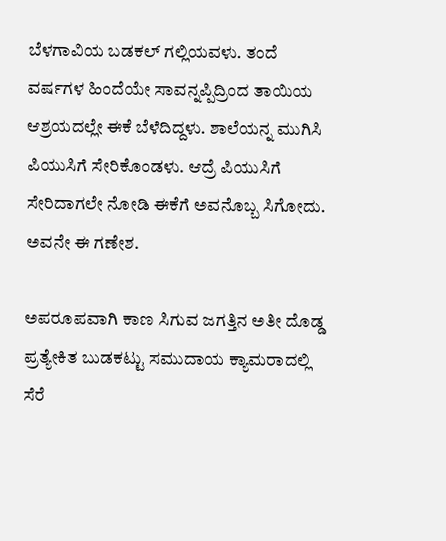ಬೆಳಗಾವಿಯ ಬಡಕಲ್ ಗಲ್ಲಿಯವಳು. ತಂದೆ ವರ್ಷಗಳ ಹಿಂದೆಯೇ ಸಾವನ್ನಪ್ಪಿದ್ರಿಂದ ತಾಯಿಯ ಆಶ್ರಯದಲ್ಲೇ ಈಕೆ ಬೆಳೆದಿದ್ದಳು. ಶಾಲೆಯನ್ನ ಮುಗಿಸಿ ಪಿಯುಸಿಗೆ ಸೇರಿಕೊಂಡಳು. ಆದ್ರೆ ಪಿಯುಸಿಗೆ ಸೇರಿದಾಗಲೇ ನೋಡಿ ಈಕೆಗೆ ಅವನೊಬ್ಬ ಸಿಗೋದು. ಅವನೇ ಈ ಗಣೇಶ.

ಅಪರೂಪವಾಗಿ ಕಾಣ ಸಿಗುವ ಜಗತ್ತಿನ ಅತೀ ದೊಡ್ಡ ಪ್ರತ್ಯೇಕಿತ ಬುಡಕಟ್ಟು ಸಮುದಾಯ ಕ್ಯಾಮರಾದಲ್ಲಿ ಸೆರೆ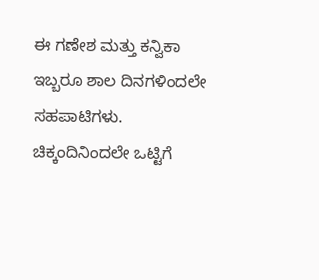ಈ ಗಣೇಶ ಮತ್ತು ಕನ್ವಿಕಾ ಇಬ್ಬರೂ ಶಾಲ ದಿನಗಳಿಂದಲೇ ಸಹಪಾಟಿಗಳು. ಚಿಕ್ಕಂದಿನಿಂದಲೇ ಒಟ್ಟಿಗೆ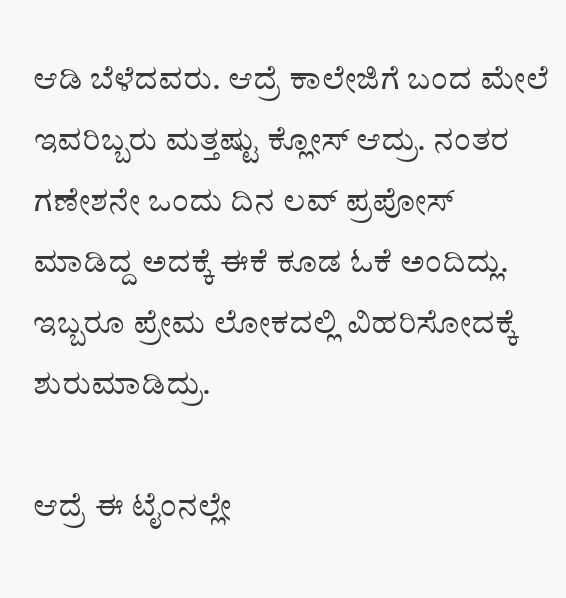ಆಡಿ ಬೆಳೆದವರು. ಆದ್ರೆ ಕಾಲೇಜಿಗೆ ಬಂದ ಮೇಲೆ ಇವರಿಬ್ಬರು ಮತ್ತಷ್ಟು ಕ್ಲೋಸ್ ಆದ್ರು. ನಂತರ ಗಣೇಶನೇ ಒಂದು ದಿನ ಲವ್ ಪ್ರಪೋಸ್ ಮಾಡಿದ್ದ ಅದಕ್ಕೆ ಈಕೆ ಕೂಡ ಓಕೆ ಅಂದಿದ್ಲು. ಇಬ್ಬರೂ ಪ್ರೇಮ ಲೋಕದಲ್ಲಿ ವಿಹರಿಸೋದಕ್ಕೆ ಶುರುಮಾಡಿದ್ರು.

ಆದ್ರೆ ಈ ಟೈಂನಲ್ಲೇ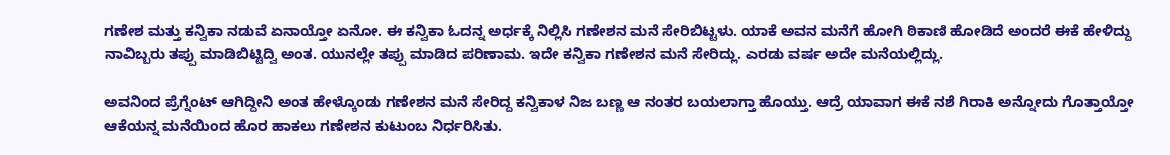ಗಣೇಶ ಮತ್ತು ಕನ್ವಿಕಾ ನಡುವೆ ಏನಾಯ್ತೋ ಏನೋ. ಈ ಕನ್ವಿಕಾ ಓದನ್ನ ಅರ್ಧಕ್ಕೆ ನಿಲ್ಲಿಸಿ ಗಣೇಶನ ಮನೆ ಸೇರಿಬಿಟ್ಟಳು. ಯಾಕೆ ಅವನ ಮನೆಗೆ ಹೋಗಿ ಠಿಕಾಣಿ ಹೋಡಿದೆ ಅಂದರೆ ಈಕೆ ಹೇಳಿದ್ದು ನಾವಿಬ್ಬರು ತಪ್ಪು ಮಾಡಿಬಿಟ್ಟಿದ್ವಿ ಅಂತ. ಯುನಲ್ಲೇ ತಪ್ಪು ಮಾಡಿದ ಪರಿಣಾಮ. ಇದೇ ಕನ್ವಿಕಾ ಗಣೇಶನ ಮನೆ ಸೇರಿದ್ಲು. ಎರಡು ವರ್ಷ ಅದೇ ಮನೆಯಲ್ಲಿದ್ಲು.

ಅವನಿಂದ ಪ್ರೆಗ್ನೆಂಟ್ ಆಗಿದ್ದೀನಿ ಅಂತ ಹೇಳ್ಕೊಂಡು ಗಣೇಶನ ಮನೆ ಸೇರಿದ್ದ ಕನ್ವಿಕಾಳ ನಿಜ ಬಣ್ಣ ಆ ನಂತರ ಬಯಲಾಗ್ತಾ ಹೊಯ್ತು. ಆದ್ರೆ ಯಾವಾಗ ಈಕೆ ನಶೆ ಗಿರಾಕಿ ಅನ್ನೋದು ಗೊತ್ತಾಯ್ತೋ ಆಕೆಯನ್ನ ಮನೆಯಿಂದ ಹೊರ ಹಾಕಲು ಗಣೇಶನ ಕುಟುಂಬ ನಿರ್ಧರಿಸಿತು.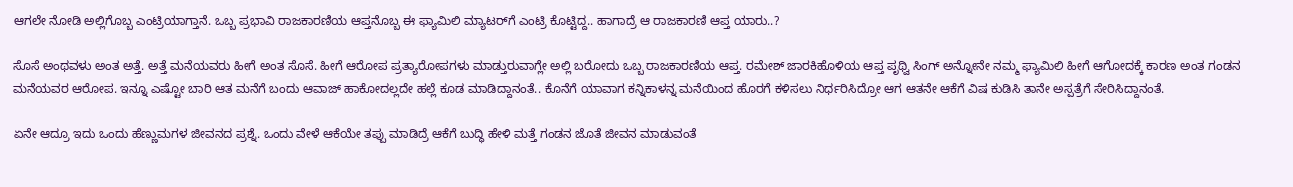ಆಗಲೇ ನೋಡಿ ಅಲ್ಲಿಗೊಬ್ಬ ಎಂಟ್ರಿಯಾಗ್ತಾನೆ. ಒಬ್ಬ ಪ್ರಭಾವಿ ರಾಜಕಾರಣಿಯ ಆಪ್ತನೊಬ್ಬ ಈ ಫ್ಯಾಮಿಲಿ ಮ್ಯಾಟರ್‌ಗೆ ಎಂಟ್ರಿ ಕೊಟ್ಟಿದ್ದ.. ಹಾಗಾದ್ರೆ ಆ ರಾಜಕಾರಣಿ ಆಪ್ತ ಯಾರು..?

ಸೊಸೆ ಅಂಥವಳು ಅಂತ ಅತ್ತೆ. ಅತ್ತೆ ಮನೆಯವರು ಹೀಗೆ ಅಂತ ಸೊಸೆ. ಹೀಗೆ ಆರೋಪ ಪ್ರತ್ಯಾರೋಪಗಳು ಮಾಡ್ತುರುವಾಗ್ಲೇ ಅಲ್ಲಿ ಬರೋದು ಒಬ್ಬ ರಾಜಕಾರಣಿಯ ಆಪ್ತ. ರಮೇಶ್ ಜಾರಕಿಹೊಳಿಯ ಆಪ್ತ ಪೃಥ್ವಿ ಸಿಂಗ್ ಅನ್ನೋನೇ ನಮ್ಮ ಫ್ಯಾಮಿಲಿ ಹೀಗೆ ಆಗೋದಕ್ಕೆ ಕಾರಣ ಅಂತ ಗಂಡನ ಮನೆಯವರ ಆರೋಪ. ಇನ್ನೂ ಎಷ್ಟೋ ಬಾರಿ ಆತ ಮನೆಗೆ ಬಂದು ಆವಾಜ್ ಹಾಕೋದಲ್ಲದೇ ಹಲ್ಲೆ ಕೂಡ ಮಾಡಿದ್ದಾನಂತೆ.. ಕೊನೆಗೆ ಯಾವಾಗ ಕನ್ನಿಕಾಳನ್ನ ಮನೆಯಿಂದ ಹೊರಗೆ ಕಳಿಸಲು ನಿರ್ಧರಿಸಿದ್ರೋ ಆಗ ಆತನೇ ಆಕೆಗೆ ವಿಷ ಕುಡಿಸಿ ತಾನೇ ಅಸ್ಪತ್ರೆಗೆ ಸೇರಿಸಿದ್ದಾನಂತೆ.

ಏನೇ ಆದ್ರೂ ಇದು ಒಂದು ಹೆಣ್ಣುಮಗಳ ಜೀವನದ ಪ್ರಶ್ನೆ. ಒಂದು ವೇಳೆ ಆಕೆಯೇ ತಪ್ಪು ಮಾಡಿದ್ರೆ ಆಕೆಗೆ ಬುದ್ಧಿ ಹೇಳಿ ಮತ್ತೆ ಗಂಡನ ಜೊತೆ ಜೀವನ ಮಾಡುವಂತೆ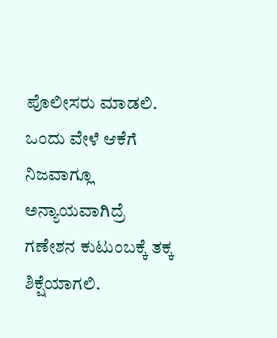ಪೊಲೀಸರು ಮಾಡಲಿ. ಒಂದು ವೇಳೆ ಆಕೆಗೆ ನಿಜವಾಗ್ಲೂ ಅನ್ಯಾಯವಾಗಿದ್ರೆ ಗಣೇಶನ ಕುಟುಂಬಕ್ಕೆ ತಕ್ಕ ಶಿಕ್ಷೆಯಾಗಲಿ.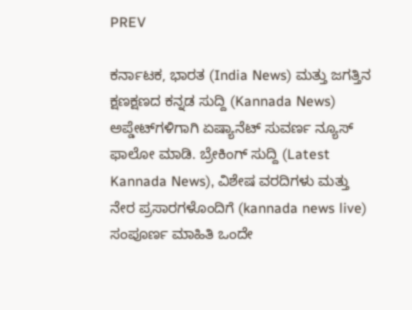PREV

ಕರ್ನಾಟಕ, ಭಾರತ (India News) ಮತ್ತು ಜಗತ್ತಿನ ಕ್ಷಣಕ್ಷಣದ ಕನ್ನಡ ಸುದ್ದಿ (Kannada News) ಅಪ್ಡೇಟ್‌ಗಳಿಗಾಗಿ ಏಷ್ಯಾನೆಟ್ ಸುವರ್ಣ ನ್ಯೂಸ್‌ ಫಾಲೋ ಮಾಡಿ. ಬ್ರೇಕಿಂಗ್ ಸುದ್ದಿ (Latest Kannada News), ವಿಶೇಷ ವರದಿಗಳು ಮತ್ತು ನೇರ ಪ್ರಸಾರಗಳೊಂದಿಗೆ (kannada news live) ಸಂಪೂರ್ಣ ಮಾಹಿತಿ ಒಂದೇ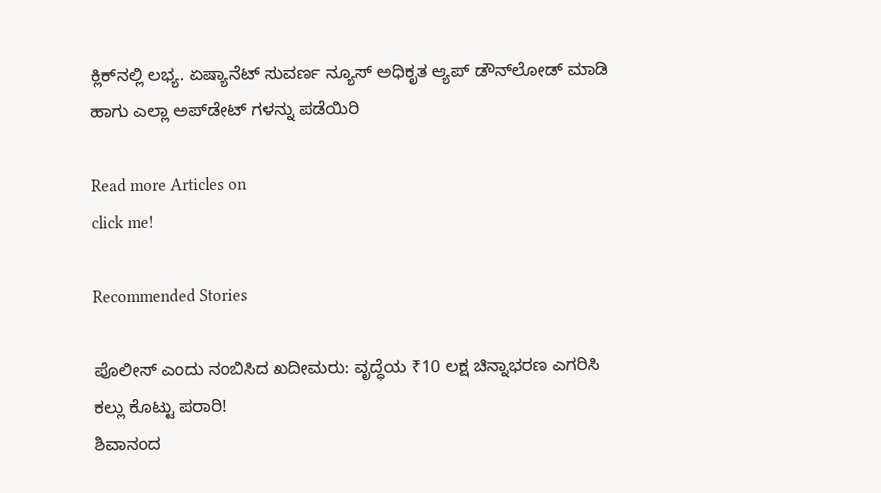ಕ್ಲಿಕ್‌ನಲ್ಲಿ ಲಭ್ಯ. ಏಷ್ಯಾನೆಟ್ ಸುವರ್ಣ ನ್ಯೂಸ್ ಅಧಿಕೃತ ಆ್ಯಪ್ ಡೌನ್‌ಲೋಡ್ ಮಾಡಿ ಹಾಗು ಎಲ್ಲಾ ಅಪ್‌ಡೇಟ್ ಗಳನ್ನು ಪಡೆಯಿರಿ

Read more Articles on
click me!

Recommended Stories

ಪೊಲೀಸ್ ಎಂದು ನಂಬಿಸಿದ ಖದೀಮರು: ವೃದ್ಧೆಯ ₹10 ಲಕ್ಷ ಚಿನ್ನಾಭರಣ ಎಗರಿಸಿ ಕಲ್ಲು ಕೊಟ್ಟು ಪರಾರಿ!
ಶಿವಾನಂದ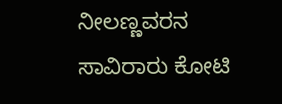ನೀಲಣ್ಣವರನ ಸಾವಿರಾರು ಕೋಟಿ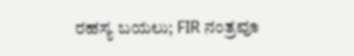ರಹಸ್ಯ ಬಯಲು; FIR ನಂತ್ರವೂ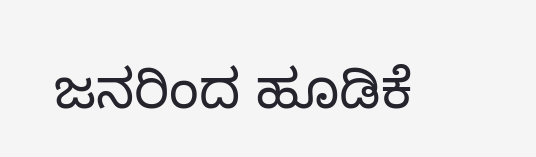ಜನರಿಂದ ಹೂಡಿಕೆ